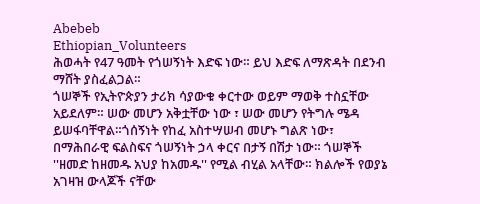Abebeb
Ethiopian_Volunteers
ሕወሓት የ47 ዓመት የጎሠኝነት እድፍ ነው። ይህ እድፍ ለማጽዳት በደንብ ማሸት ያስፈልጋል።
ጎሠኞች የኢትዮጵያን ታሪክ ሳያውቁ ቀርተው ወይም ማወቅ ተስኗቸው አይደለም። ሠው መሆን አቅቷቸው ነው ፣ ሠው መሆን የትግሉ ሜዳ ይሠፋባቸዋል።ጎሰኝነት የከፈ አስተሣሠብ መሆኑ ግልጽ ነው፣ በማሕበራዊ ፍልስፍና ጎሠኝነት ኃላ ቀርና በታኝ በሽታ ነው። ጎሠኞች ''ዘመድ ከዘመዱ አህያ ከአመዱ'' የሚል ብሂል አላቸው። ክልሎች የወያኔ አገዛዝ ውላጆች ናቸው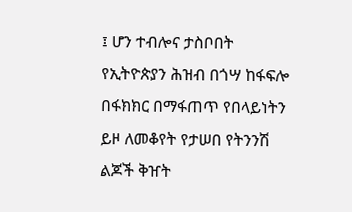፤ ሆን ተብሎና ታስቦበት የኢትዮጵያን ሕዝብ በጎሣ ከፋፍሎ በፋክክር በማፋጠጥ የበላይነትን ይዞ ለመቆየት የታሠበ የትንንሽ ልጆች ቅዠት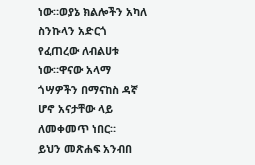ነው።ወያኔ ክልሎችን አካለ ስንኩላን አድርጎ የፈጠረው ለብልሀቱ ነው።ዋናው አላማ ጎሣዎችን በማናከስ ዳኛ ሆኖ አናታቸው ላይ ለመቀመጥ ነበር።
ይህን መጽሐፍ አንብበ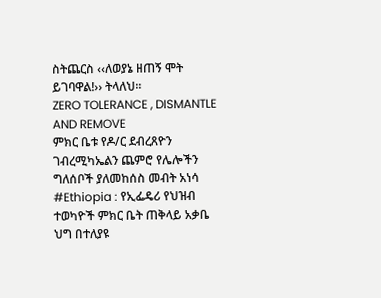ስትጨርስ ‹‹ለወያኔ ዘጠኝ ሞት ይገባዋል!›› ትላለህ፡፡
ZERO TOLERANCE , DISMANTLE AND REMOVE
ምክር ቤቱ የዶ/ር ደብረጸዮን ገብረሚካኤልን ጨምሮ የሌሎችን ግለሰቦች ያለመከሰስ መብት አነሳ
#Ethiopia : የኢፌዴሪ የህዝብ ተወካዮች ምክር ቤት ጠቅላይ አቃቤ ህግ በተለያዩ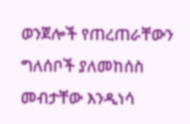ወንጀሎች የጠረጠራቸውን ግለሰቦች ያለመከሰስ መብታቸው እንዲነሳ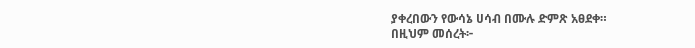ያቀረበውን የውሳኔ ሀሳብ በሙሉ ድምጽ አፀደቀ።
በዚህም መሰረት፦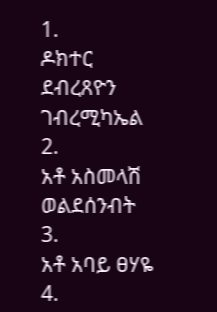1.
ዶክተር ደብረጸዮን ገብረሚካኤል
2.
አቶ አስመላሽ ወልደሰንብት
3.
አቶ አባይ ፀሃዬ
4.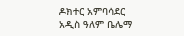ዶክተር አምባሳደር አዲስ ዓለም ቤሌማ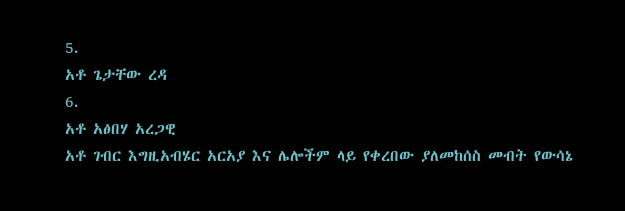5.
አቶ ጌታቸው ረዳ
6.
አቶ አፅበሃ አረጋዊ
አቶ ገብር እግዚአብሄር አርአያ እና ሌሎችም ላይ የቀረበው ያለመከሰስ መብት የውሳኔ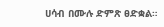ሀሳብ በሙሉ ድምጽ ፀድቋል።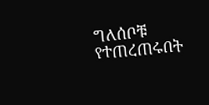ግለሰቦቹ የተጠረጠሩበት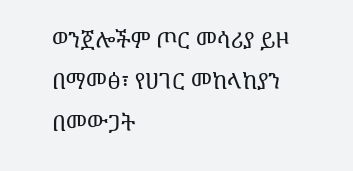ወንጀሎችም ጦር መሳሪያ ይዞ በማመፅ፣ የሀገር መከላከያን በመውጋት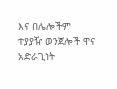እና በሌሎችም ተያያዥ ወንጀሎች ዋና አድራጊነት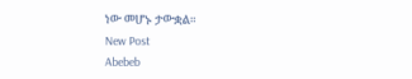ነው መሆኑ ታውቋል።
New Post
Abebeb